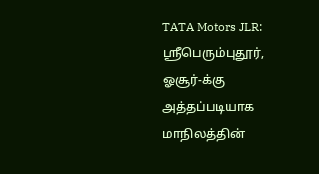TATA Motors JLR: ஸ்ரீபெரும்புதூர், ஓசூர்-க்கு அத்தப்படியாக மாநிலத்தின்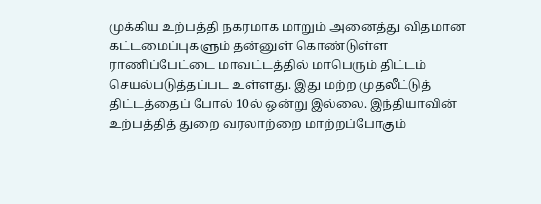முக்கிய உற்பத்தி நகரமாக மாறும் அனைத்து விதமான கட்டமைப்புகளும் தன்னுள் கொண்டுள்ள ராணிப்பேட்டை மாவட்டத்தில் மாபெரும் திட்டம் செயல்படுத்தப்பட உள்ளது. இது மற்ற முதலீட்டுத் திட்டத்தைப் போல் 10ல் ஒன்று இல்லை. இந்தியாவின் உற்பத்தித் துறை வரலாற்றை மாற்றப்போகும்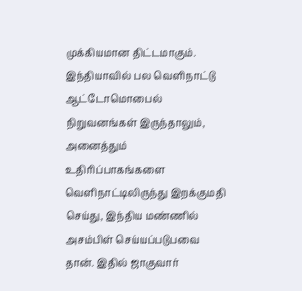முக்கியமான திட்டமாகும்.
இந்தியாவில் பல வெளிநாட்டு ஆட்டோமொபைல் நிறுவனங்கள் இருந்தாலும், அனைத்தும் உதிரிப்பாகங்களை வெளிநாட்டிலிருந்து இறக்குமதி செய்து, இந்திய மண்ணில் அசம்பிள் செய்யப்படுபவை தான். இதில் ஜாகுவார்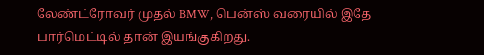லேண்ட்ரோவர் முதல் BMW, பென்ஸ் வரையில் இதே பார்மெட்டில் தான் இயங்குகிறது.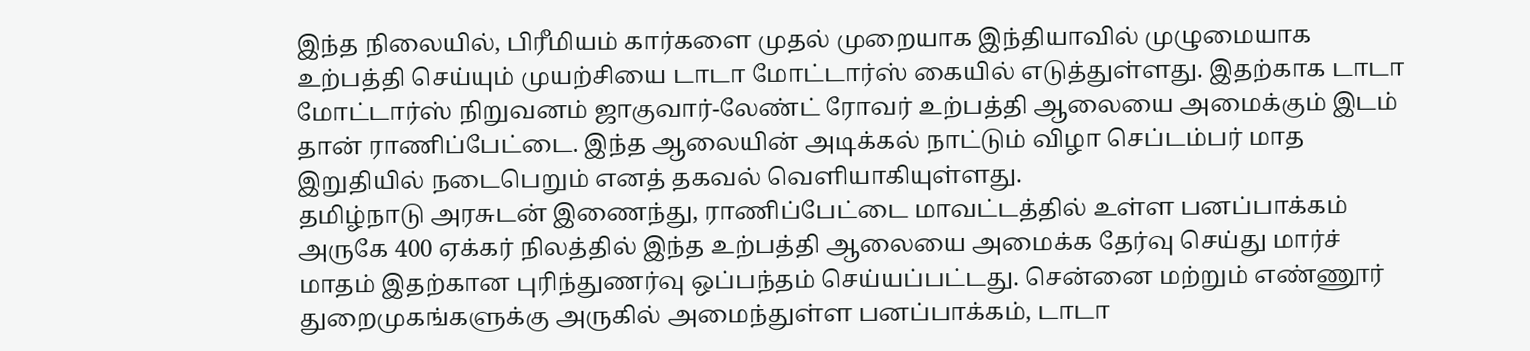இந்த நிலையில், பிரீமியம் கார்களை முதல் முறையாக இந்தியாவில் முழுமையாக உற்பத்தி செய்யும் முயற்சியை டாடா மோட்டார்ஸ் கையில் எடுத்துள்ளது. இதற்காக டாடா மோட்டார்ஸ் நிறுவனம் ஜாகுவார்-லேண்ட் ரோவர் உற்பத்தி ஆலையை அமைக்கும் இடம் தான் ராணிப்பேட்டை. இந்த ஆலையின் அடிக்கல் நாட்டும் விழா செப்டம்பர் மாத இறுதியில் நடைபெறும் எனத் தகவல் வெளியாகியுள்ளது.
தமிழ்நாடு அரசுடன் இணைந்து, ராணிப்பேட்டை மாவட்டத்தில் உள்ள பனப்பாக்கம் அருகே 400 ஏக்கர் நிலத்தில் இந்த உற்பத்தி ஆலையை அமைக்க தேர்வு செய்து மார்ச் மாதம் இதற்கான புரிந்துணர்வு ஒப்பந்தம் செய்யப்பட்டது. சென்னை மற்றும் எண்ணூர் துறைமுகங்களுக்கு அருகில் அமைந்துள்ள பனப்பாக்கம், டாடா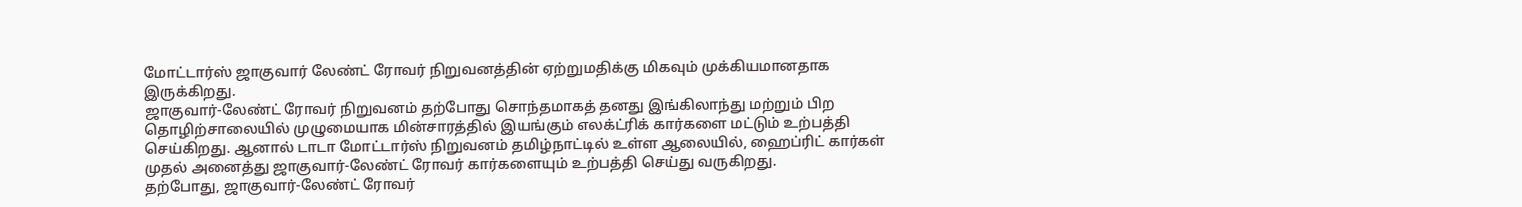மோட்டார்ஸ் ஜாகுவார் லேண்ட் ரோவர் நிறுவனத்தின் ஏற்றுமதிக்கு மிகவும் முக்கியமானதாக இருக்கிறது.
ஜாகுவார்-லேண்ட் ரோவர் நிறுவனம் தற்போது சொந்தமாகத் தனது இங்கிலாந்து மற்றும் பிற தொழிற்சாலையில் முழுமையாக மின்சாரத்தில் இயங்கும் எலக்ட்ரிக் கார்களை மட்டும் உற்பத்தி செய்கிறது. ஆனால் டாடா மோட்டார்ஸ் நிறுவனம் தமிழ்நாட்டில் உள்ள ஆலையில், ஹைப்ரிட் கார்கள் முதல் அனைத்து ஜாகுவார்-லேண்ட் ரோவர் கார்களையும் உற்பத்தி செய்து வருகிறது.
தற்போது, ஜாகுவார்-லேண்ட் ரோவர்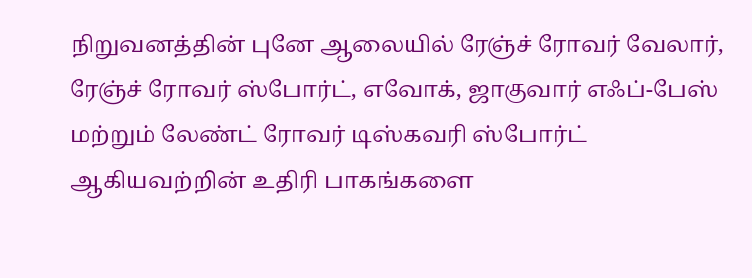நிறுவனத்தின் புனே ஆலையில் ரேஞ்ச் ரோவர் வேலார், ரேஞ்ச் ரோவர் ஸ்போர்ட், எவோக், ஜாகுவார் எஃப்-பேஸ் மற்றும் லேண்ட் ரோவர் டிஸ்கவரி ஸ்போர்ட் ஆகியவற்றின் உதிரி பாகங்களை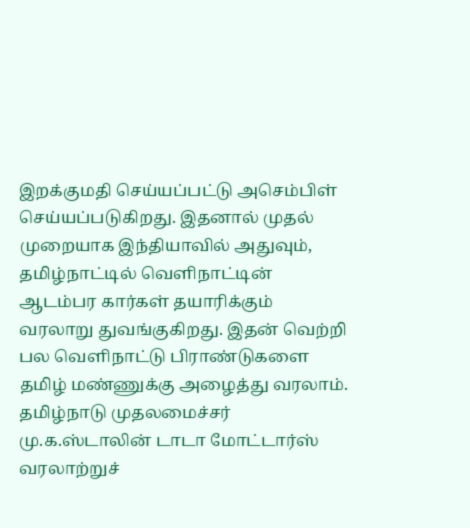இறக்குமதி செய்யப்பட்டு அசெம்பிள் செய்யப்படுகிறது. இதனால் முதல் முறையாக இந்தியாவில் அதுவும், தமிழ்நாட்டில் வெளிநாட்டின் ஆடம்பர கார்கள் தயாரிக்கும் வரலாறு துவங்குகிறது. இதன் வெற்றி பல வெளிநாட்டு பிராண்டுகளை தமிழ் மண்ணுக்கு அழைத்து வரலாம்.
தமிழ்நாடு முதலமைச்சர் மு.க.ஸ்டாலின் டாடா மோட்டார்ஸ் வரலாற்றுச்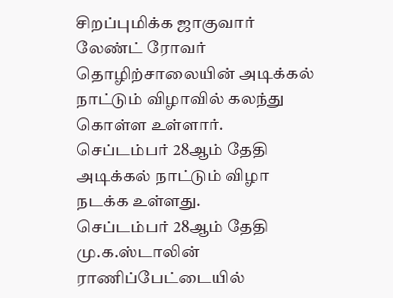சிறப்புமிக்க ஜாகுவார் லேண்ட் ரோவர் தொழிற்சாலையின் அடிக்கல் நாட்டும் விழாவில் கலந்து கொள்ள உள்ளார். செப்டம்பர் 28ஆம் தேதி அடிக்கல் நாட்டும் விழா நடக்க உள்ளது.
செப்டம்பர் 28ஆம் தேதி மு.க.ஸ்டாலின் ராணிப்பேட்டையில்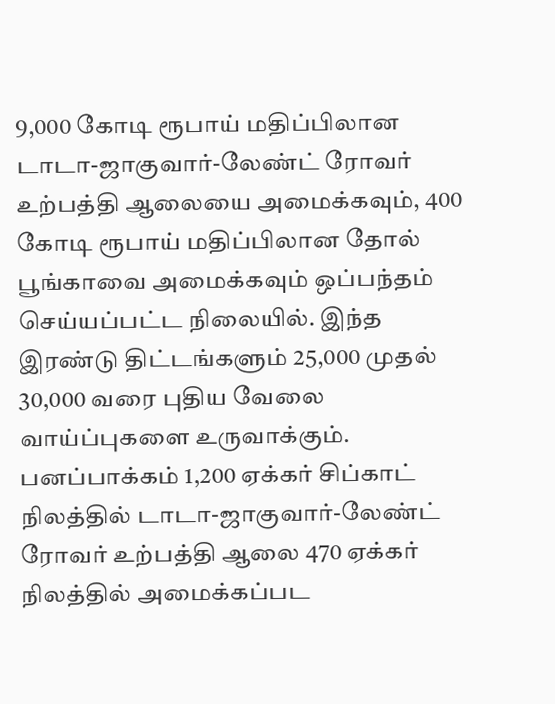9,000 கோடி ரூபாய் மதிப்பிலான டாடா-ஜாகுவார்-லேண்ட் ரோவர் உற்பத்தி ஆலையை அமைக்கவும், 400 கோடி ரூபாய் மதிப்பிலான தோல் பூங்காவை அமைக்கவும் ஒப்பந்தம் செய்யப்பட்ட நிலையில். இந்த இரண்டு திட்டங்களும் 25,000 முதல் 30,000 வரை புதிய வேலை வாய்ப்புகளை உருவாக்கும்.
பனப்பாக்கம் 1,200 ஏக்கர் சிப்காட் நிலத்தில் டாடா-ஜாகுவார்-லேண்ட் ரோவர் உற்பத்தி ஆலை 470 ஏக்கர் நிலத்தில் அமைக்கப்பட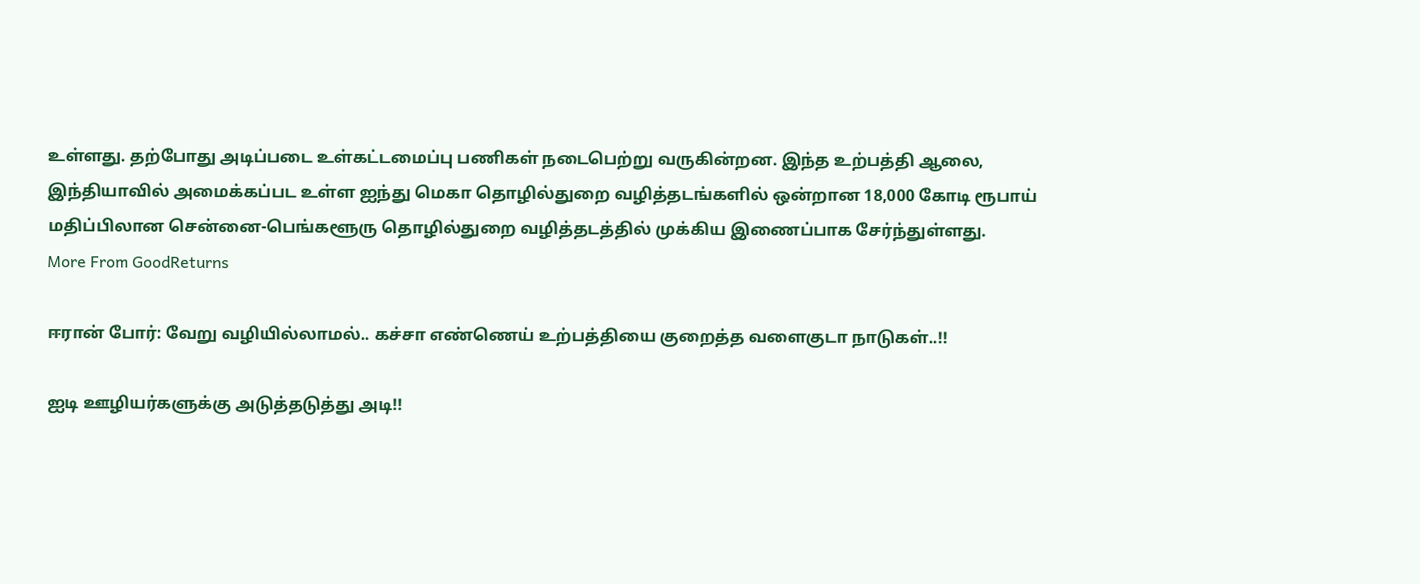உள்ளது. தற்போது அடிப்படை உள்கட்டமைப்பு பணிகள் நடைபெற்று வருகின்றன. இந்த உற்பத்தி ஆலை, இந்தியாவில் அமைக்கப்பட உள்ள ஐந்து மெகா தொழில்துறை வழித்தடங்களில் ஒன்றான 18,000 கோடி ரூபாய் மதிப்பிலான சென்னை-பெங்களூரு தொழில்துறை வழித்தடத்தில் முக்கிய இணைப்பாக சேர்ந்துள்ளது.
More From GoodReturns

ஈரான் போர்: வேறு வழியில்லாமல்.. கச்சா எண்ணெய் உற்பத்தியை குறைத்த வளைகுடா நாடுகள்..!!

ஐடி ஊழியர்களுக்கு அடுத்தடுத்து அடி!!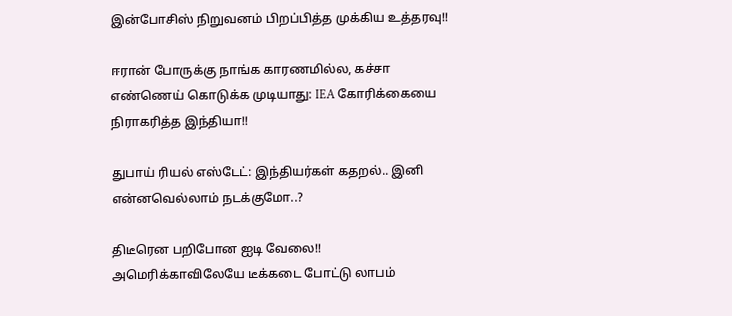இன்போசிஸ் நிறுவனம் பிறப்பித்த முக்கிய உத்தரவு!!

ஈரான் போருக்கு நாங்க காரணமில்ல, கச்சா எண்ணெய் கொடுக்க முடியாது: IEA கோரிக்கையை நிராகரித்த இந்தியா!!

துபாய் ரியல் எஸ்டேட்: இந்தியர்கள் கதறல்.. இனி என்னவெல்லாம் நடக்குமோ..?

திடீரென பறிபோன ஐடி வேலை!! அமெரிக்காவிலேயே டீக்கடை போட்டு லாபம்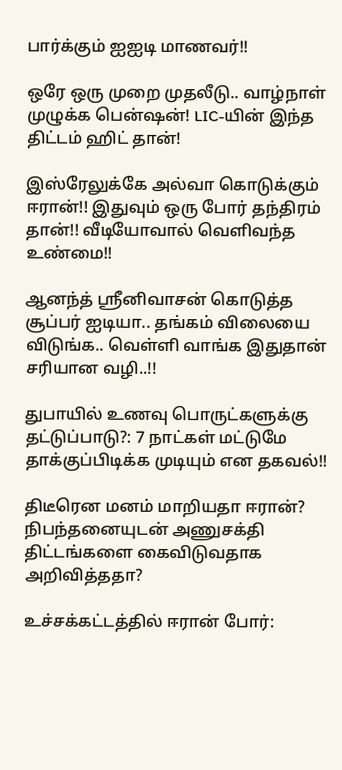பார்க்கும் ஐஐடி மாணவர்!!

ஒரே ஒரு முறை முதலீடு.. வாழ்நாள் முழுக்க பென்ஷன்! LIC-யின் இந்த திட்டம் ஹிட் தான்!

இஸ்ரேலுக்கே அல்வா கொடுக்கும் ஈரான்!! இதுவும் ஒரு போர் தந்திரம் தான்!! வீடியோவால் வெளிவந்த உண்மை!!

ஆனந்த் ஸ்ரீனிவாசன் கொடுத்த சூப்பர் ஐடியா.. தங்கம் விலையை விடுங்க.. வெள்ளி வாங்க இதுதான் சரியான வழி..!!

துபாயில் உணவு பொருட்களுக்கு தட்டுப்பாடு?: 7 நாட்கள் மட்டுமே தாக்குப்பிடிக்க முடியும் என தகவல்!!

திடீரென மனம் மாறியதா ஈரான்? நிபந்தனையுடன் அணுசக்தி திட்டங்களை கைவிடுவதாக அறிவித்ததா?

உச்சக்கட்டத்தில் ஈரான் போர்: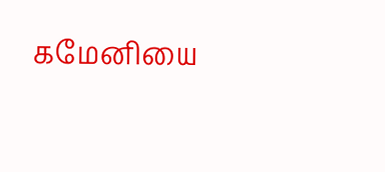கமேனியை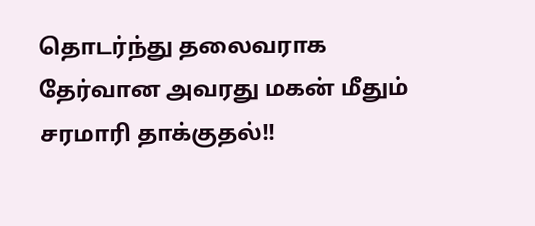தொடர்ந்து தலைவராக தேர்வான அவரது மகன் மீதும் சரமாரி தாக்குதல்!!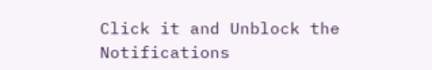Click it and Unblock the Notifications